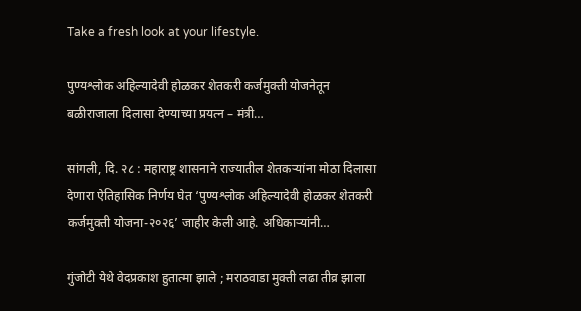Take a fresh look at your lifestyle.

पुण्यश्लोक अहिल्यादेवी होळकर शेतकरी कर्जमुक्ती योजनेतून बळीराजाला दिलासा देण्याच्या प्रयत्न – मंत्री…

सांगली, दि. २८ : महाराष्ट्र शासनाने राज्यातील शेतकऱ्यांना मोठा दिलासा देणारा ऐतिहासिक निर्णय घेत ‘पुण्यश्लोक अहिल्यादेवी होळकर शेतकरी कर्जमुक्ती योजना-२०२६’ जाहीर केली आहे. अधिकाऱ्यांनी…

गुंजोटी येथे वेदप्रकाश हुतात्मा झाले ; मराठवाडा मुक्ती लढा तीव्र झाला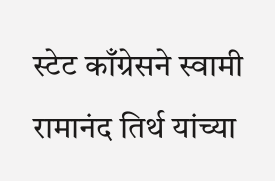स्टेट काँग्रेसने स्वामी रामानंद तिर्थ यांच्या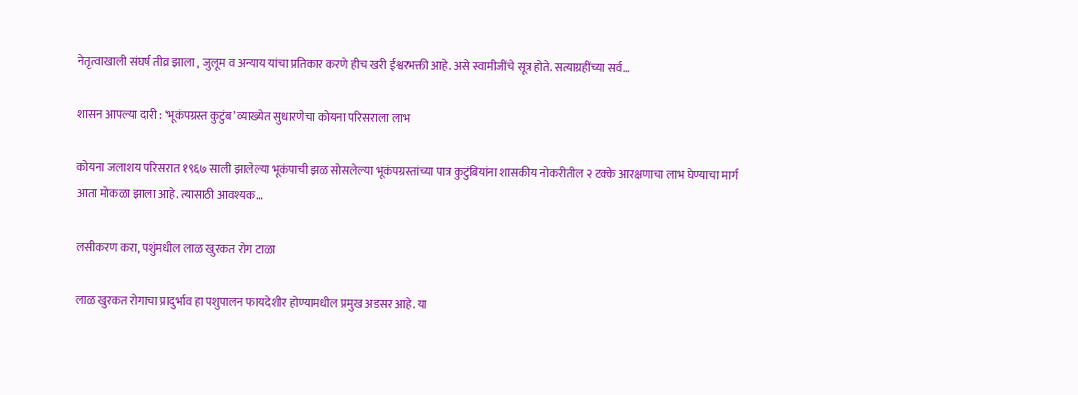नेतृत्वाखाली संघर्ष तीव्र झाला , जुलूम व अन्याय यांचा प्रतिकार करणे हीच खरी ईश्वरभक्ती आहे. असे स्वामीजींचे सूत्र होते. सत्याग्रहींच्या सर्व…

शासन आपल्या दारी : ‘भूकंपग्रस्त कुटुंब’ व्याख्येत सुधारणेचा कोयना परिसराला लाभ

कोयना जलाशय परिसरात १९६७ साली झालेल्या भूकंपाची झळ सोसलेल्या भूकंपग्रस्तांच्या पात्र कुटुंबियांना शासकीय नोकरीतील २ टक्के आरक्षणाचा लाभ घेण्याचा मार्ग आता मोकळा झाला आहे. त्यासाठी आवश्यक…

लसीकरण करा, पशुंमधील लाळ खुरकत रोग टाळा

लाळ खुरकत रोगाचा प्रादुर्भाव हा पशुपालन फायदेशीर होण्यामधील प्रमुख अडसर आहे. या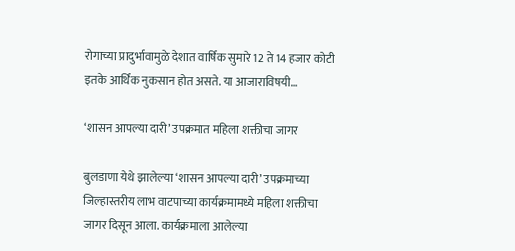रोगाच्या प्रादुर्भावामुळे देशात वार्षिक सुमारे 12 ते 14 हजार कोटी इतके आर्थिक नुकसान होत असते. या आजाराविषयी…

‘शासन आपल्या दारी’ उपक्रमात महिला शक्तीचा जागर

बुलडाणा येथे झालेल्या ‘शासन आपल्या दारी’ उपक्रमाच्या जिल्हास्तरीय लाभ वाटपाच्या कार्यक्रमामध्ये महिला शक्तीचा जागर दिसून आला. कार्यक्रमाला आलेल्या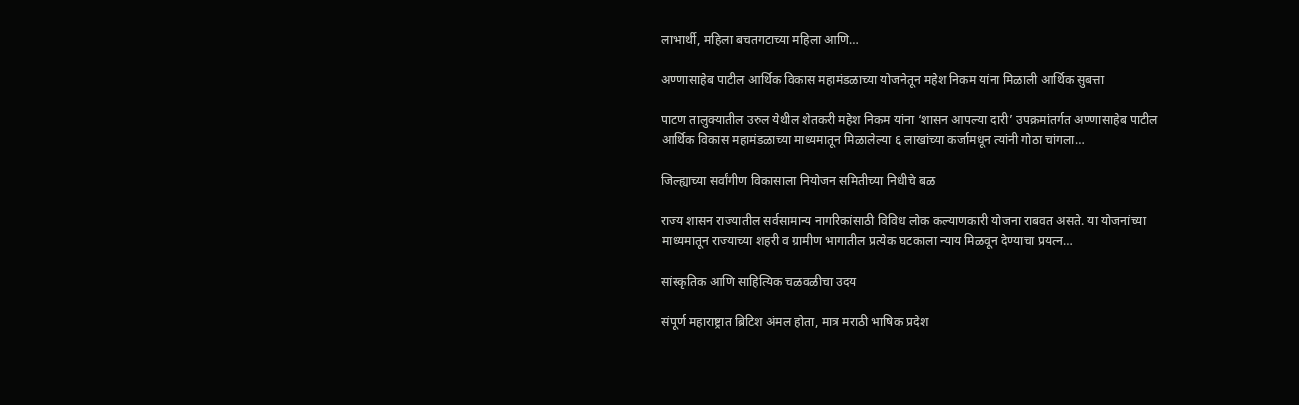लाभार्थी, महिला बचतगटाच्या महिला आणि…

अण्णासाहेब पाटील आर्थिक विकास महामंडळाच्या योजनेतून महेश निकम यांना मिळाली आर्थिक सुबत्ता

पाटण तालुक्यातील उरुल येथील शेतकरी महेश निकम यांना ‘शासन आपल्या दारी’ उपक्रमांतर्गत अण्णासाहेब पाटील आर्थिक विकास महामंडळाच्या माध्यमातून मिळालेल्या ६ लाखांच्या कर्जामधून त्यांनी गोठा चांगला…

जिल्ह्याच्या सर्वांगीण विकासाला नियोजन समितीच्या निधीचे बळ

राज्य शासन राज्यातील सर्वसामान्य नागरिकांसाठी विविध लोक कल्याणकारी योजना राबवत असते. या योजनांच्या माध्यमातून राज्याच्या शहरी व ग्रामीण भागातील प्रत्येक घटकाला न्याय मिळवून देण्याचा प्रयत्न…

सांस्कृतिक आणि साहित्यिक चळवळीचा उदय

संपूर्ण महाराष्ट्रात ब्रिटिश अंमल होता, मात्र मराठी भाषिक प्रदेश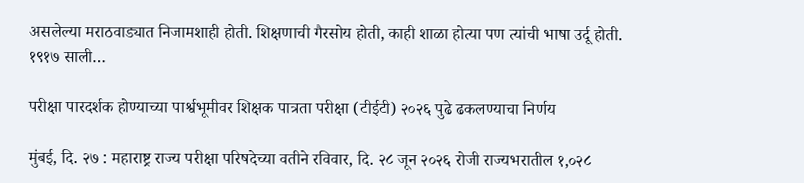असलेल्या मराठवाड्यात निजामशाही होती. शिक्षणाची गैरसोय होती, काही शाळा होत्या पण त्यांची भाषा उर्दू होती. १९१७ साली…

परीक्षा पारदर्शक होण्याच्या पार्श्वभूमीवर शिक्षक पात्रता परीक्षा (टीईटी) २०२६ पुढे ढकलण्याचा निर्णय

मुंबई, दि. २७ : महाराष्ट्र राज्य परीक्षा परिषदेच्या वतीने रविवार, दि. २८ जून २०२६ रोजी राज्यभरातील १,०२८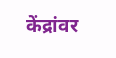केंद्रांवर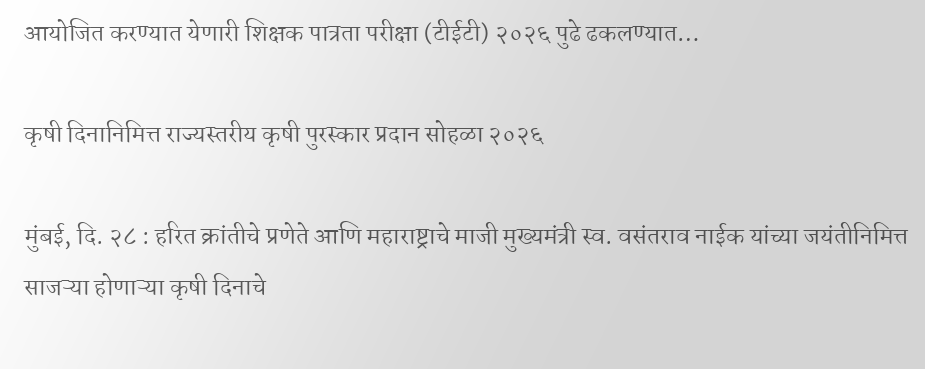आयोजित करण्यात येणारी शिक्षक पात्रता परीक्षा (टीईटी) २०२६ पुढे ढकलण्यात…

कृषी दिनानिमित्त राज्यस्तरीय कृषी पुरस्कार प्रदान सोहळा २०२६

मुंबई, दि. २८ : हरित क्रांतीचे प्रणेते आणि महाराष्ट्राचे माजी मुख्यमंत्री स्व. वसंतराव नाईक यांच्या जयंतीनिमित्त साजऱ्या होणाऱ्या कृषी दिनाचे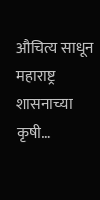औचित्य साधून महाराष्ट्र शासनाच्या कृषी…